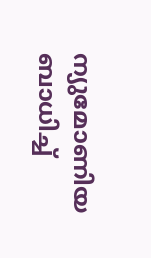ന്യുമോണിയ ബാധിച്ച്‌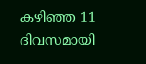കഴിഞ്ഞ 11 ദിവസമായി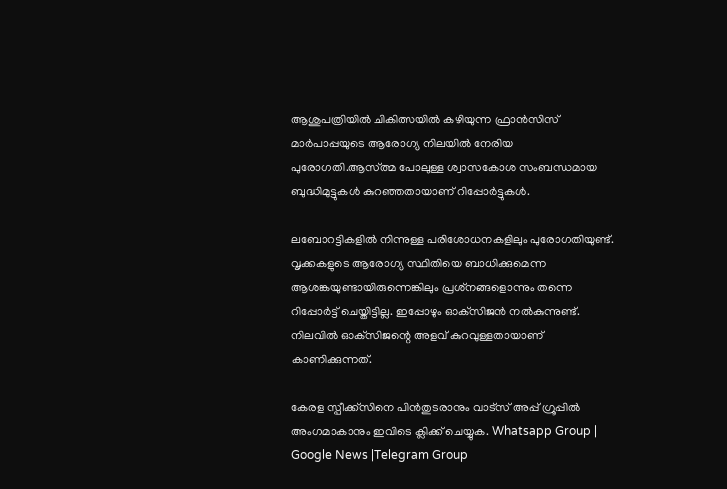ആശുപത്രിയില്‍ ചികിത്സയില്‍ കഴിയുന്ന ഫ്രാന്‍സിസ് മാര്‍പാപ്പയുടെ ആരോഗ്യ നിലയില്‍ നേരിയ പുരോഗതി.ആസ്ത്മ പോലുള്ള ശ്വാസകോശ സംബന്ധമായ ബുദ്ധിമുട്ടുകള്‍ കുറഞ്ഞതായാണ് റിപ്പോര്‍ട്ടുകള്‍.

ലബോറട്ടികളില്‍ നിന്നുള്ള പരിശോധനകളിലും പുരോഗതിയുണ്ട്. വൃക്കകളുടെ ആരോഗ്യ സ്ഥിതിയെ ബാധിക്കുമെന്ന ആശങ്കയുണ്ടായിരുന്നെങ്കിലും പ്രശ്‌നങ്ങളൊന്നും തന്നെ റിപ്പോര്‍ട്ട് ചെയ്തിട്ടില്ല. ഇപ്പോഴും ഓക്‌സിജന്‍ നല്‍കുന്നുണ്ട്. നിലവില്‍ ഓക്‌സിജന്റെ അളവ് കുറവുള്ളതായാണ് കാണിക്കുന്നത്.

കേരള സ്പീക്ക്സിനെ പിൻതുടരാനും വാട്സ് അപ്പ് ഗ്രൂപ്പിൽ അംഗമാകാനും ഇവിടെ ക്ലിക്ക് ചെയ്യുക. Whatsapp Group | Google News |Telegram Group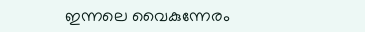ഇന്നലെ വൈകുന്നേരം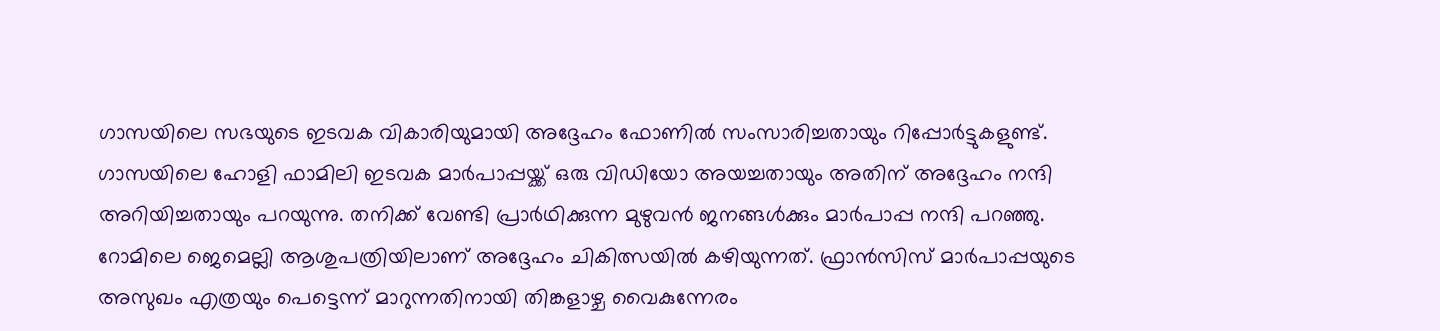ഗാസയിലെ സഭയുടെ ഇടവക വികാരിയുമായി അദ്ദേഹം ഫോണില്‍ സംസാരിച്ചതായും റിപ്പോര്‍ട്ടുകളുണ്ട്. ഗാസയിലെ ഹോളി ഫാമിലി ഇടവക മാര്‍പാപ്പയ്ക്ക് ഒരു വിഡിയോ അയച്ചതായും അതിന് അദ്ദേഹം നന്ദി അറിയിച്ചതായും പറയുന്നു. തനിക്ക് വേണ്ടി പ്രാര്‍ഥിക്കുന്ന മുഴുവന്‍ ജനങ്ങള്‍ക്കും മാര്‍പാപ്പ നന്ദി പറഞ്ഞു. റോമിലെ ജെമെല്ലി ആശുപത്രിയിലാണ് അദ്ദേഹം ചികിത്സയില്‍ കഴിയുന്നത്. ഫ്രാന്‍സിസ് മാര്‍പാപ്പയുടെ അസുഖം എത്രയും പെട്ടെന്ന് മാറുന്നതിനായി തിങ്കളാഴ്ച വൈകുന്നേരം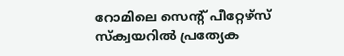റോമിലെ സെന്റ് പീറ്റേഴ്‌സ് സ്‌ക്വയറില്‍ പ്രത്യേക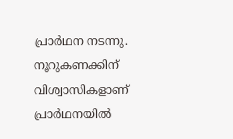പ്രാര്‍ഥന നടന്നു. നൂറുകണക്കിന് വിശ്വാസികളാണ് പ്രാര്‍ഥനയില്‍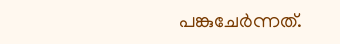പങ്കുചേര്‍ന്നത്.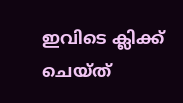ഇവിടെ ക്ലിക്ക് ചെയ്ത്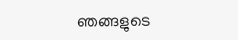ഞങ്ങളുടെ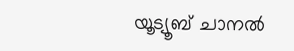യൂട്യൂബ് ചാനൽ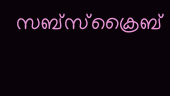സബ്സ്ക്രൈബ്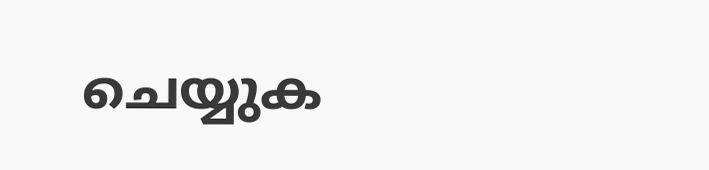ചെയ്യുക